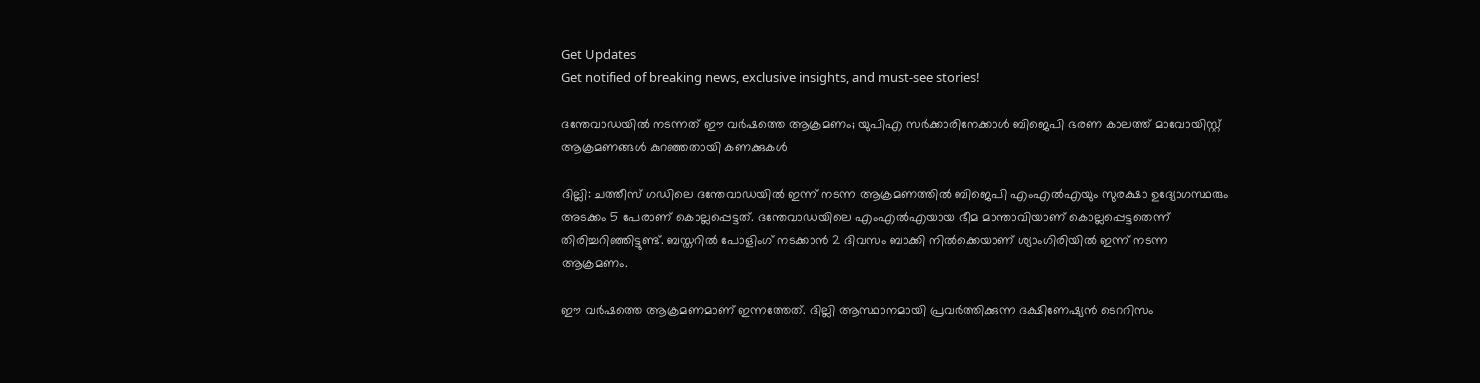Get Updates
Get notified of breaking news, exclusive insights, and must-see stories!

ദന്തേവാഡയില്‍ നടന്നത് ഈ വര്‍ഷത്തെ ആക്രമണം; യുപിഎ സര്‍ക്കാരിനേക്കാള്‍ ബിജെപി ഭരണ കാലത്ത് മാവോയിസ്റ്റ് ആക്രമണങ്ങള്‍ കുറഞ്ഞതായി കണക്കുകള്‍

ദില്ലി: ചത്തീസ് ഗഡിലെ ദന്തേവാഡയില്‍ ഇന്ന് നടന്ന ആക്രമണത്തില്‍ ബിജെപി എംഎല്‍എയും സുരക്ഷാ ഉദ്യോഗസ്ഥരും അടക്കം 5 പേരാണ് കൊല്ലപ്പെട്ടത്. ദന്തേവാഡയിലെ എംഎല്‍എയായ ഭീമ മാന്താവിയാണ് കൊല്ലപ്പെട്ടതെന്ന് തിരിച്ചറിഞ്ഞിട്ടുണ്ട്. ബസ്തറില്‍ പോളിംഗ് നടക്കാന്‍ 2 ദിവസം ബാക്കി നില്‍ക്കെയാണ് ശ്യാംഗിരിയില്‍ ഇന്ന് നടന്ന ആക്രമണം.

ഈ വര്‍ഷത്തെ ആക്രമണമാണ് ഇന്നത്തേത്. ദില്ലി ആസ്ഥാനമായി പ്രവര്‍ത്തിക്കുന്ന ദക്ഷിണേഷ്യന്‍ ടെററിസം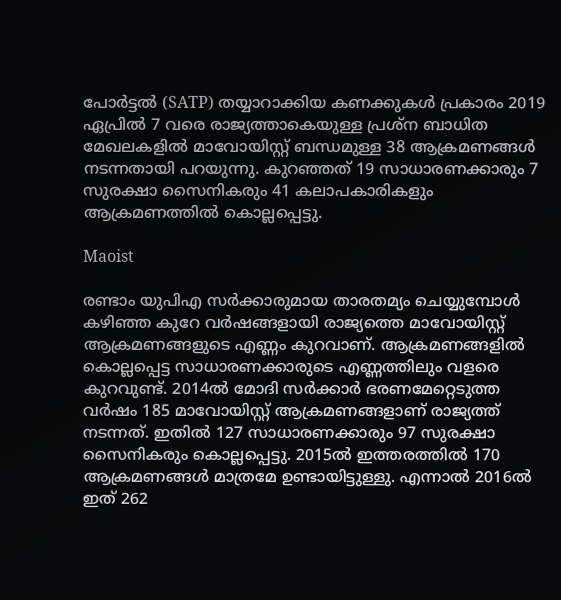പോര്‍ട്ടല്‍ (SATP) തയ്യാറാക്കിയ കണക്കുകള്‍ പ്രകാരം 2019 ഏപ്രില്‍ 7 വരെ രാജ്യത്താകെയുള്ള പ്രശ്‌ന ബാധിത മേഖലകളില്‍ മാവോയിസ്റ്റ് ബന്ധമുള്ള 38 ആക്രമണങ്ങള്‍ നടന്നതായി പറയുന്നു. കുറഞ്ഞത് 19 സാധാരണക്കാരും 7 സുരക്ഷാ സൈനികരും 41 കലാപകാരികളും ആക്രമണത്തില്‍ കൊല്ലപ്പെട്ടു.

Maoist

രണ്ടാം യുപിഎ സര്‍ക്കാരുമായ താരതമ്യം ചെയ്യുമ്പോള്‍ കഴിഞ്ഞ കുറേ വര്‍ഷങ്ങളായി രാജ്യത്തെ മാവോയിസ്റ്റ് ആക്രമണങ്ങളുടെ എണ്ണം കുറവാണ്. ആക്രമണങ്ങളില്‍ കൊല്ലപ്പെട്ട സാധാരണക്കാരുടെ എണ്ണത്തിലും വളരെ കുറവുണ്ട്. 2014ല്‍ മോദി സര്‍ക്കാര്‍ ഭരണമേറ്റെടുത്ത വര്‍ഷം 185 മാവോയിസ്റ്റ് ആക്രമണങ്ങളാണ് രാജ്യത്ത് നടന്നത്. ഇതില്‍ 127 സാധാരണക്കാരും 97 സുരക്ഷാ സൈനികരും കൊല്ലപ്പെട്ടു. 2015ല്‍ ഇത്തരത്തില്‍ 170 ആക്രമണങ്ങള്‍ മാത്രമേ ഉണ്ടായിട്ടുള്ളു. എന്നാല്‍ 2016ല്‍ ഇത് 262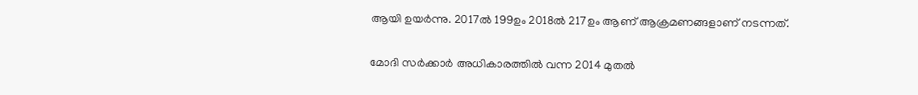ആയി ഉയര്‍ന്നു. 2017ല്‍ 199ഉം 2018ല്‍ 217ഉം ആണ് ആക്രമണങ്ങളാണ് നടന്നത്.

മോദി സര്‍ക്കാര്‍ അധികാരത്തില്‍ വന്ന 2014 മുതല്‍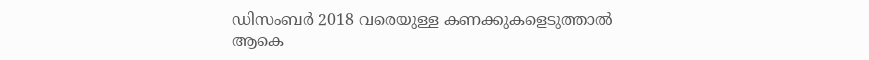ഡിസംബര്‍ 2018 വരെയുള്ള കണക്കുകളെടുത്താല്‍ ആകെ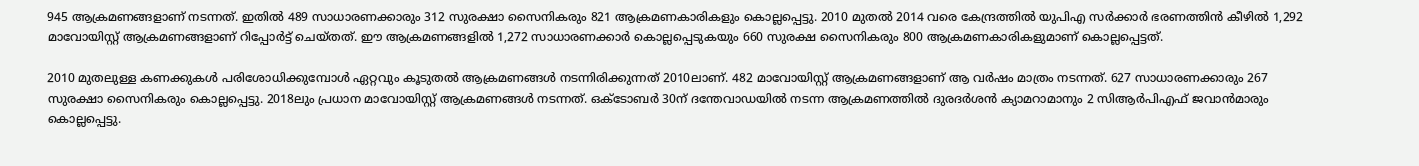945 ആക്രമണങ്ങളാണ് നടന്നത്. ഇതില്‍ 489 സാധാരണക്കാരും 312 സുരക്ഷാ സൈനികരും 821 ആക്രമണകാരികളും കൊല്ലപ്പെട്ടു. 2010 മുതല്‍ 2014 വരെ കേന്ദ്രത്തില്‍ യുപിഎ സര്‍ക്കാര്‍ ഭരണത്തിന്‍ കീഴില്‍ 1,292 മാവോയിസ്റ്റ് ആക്രമണങ്ങളാണ് റിപ്പോര്‍ട്ട് ചെയ്തത്. ഈ ആക്രമണങ്ങളില്‍ 1,272 സാധാരണക്കാര്‍ കൊല്ലപ്പെടുകയും 660 സുരക്ഷ സൈനികരും 800 ആക്രമണകാരികളുമാണ് കൊല്ലപ്പെട്ടത്.

2010 മുതലുള്ള കണക്കുകള്‍ പരിശോധിക്കുമ്പോള്‍ ഏറ്റവും കൂടുതല്‍ ആക്രമണങ്ങള്‍ നടന്നിരിക്കുന്നത് 2010ലാണ്. 482 മാവോയിസ്റ്റ് ആക്രമണങ്ങളാണ് ആ വര്‍ഷം മാത്രം നടന്നത്. 627 സാധാരണക്കാരും 267 സുരക്ഷാ സൈനികരും കൊല്ലപ്പെട്ടു. 2018ലും പ്രധാന മാവോയിസ്റ്റ് ആക്രമണങ്ങള്‍ നടന്നത്. ഒക്ടോബര്‍ 30ന് ദന്തേവാഡയില്‍ നടന്ന ആക്രമണത്തില്‍ ദുരദര്‍ശന്‍ ക്യാമറാമാനും 2 സിആര്‍പിഎഫ് ജവാന്‍മാരും കൊല്ലപ്പെട്ടു.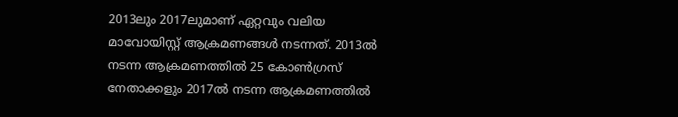2013ലും 2017ലുമാണ് ഏറ്റവും വലിയ മാവോയിസ്റ്റ് ആക്രമണങ്ങള്‍ നടന്നത്. 2013ല്‍ നടന്ന ആക്രമണത്തില്‍ 25 കോണ്‍ഗ്രസ് നേതാക്കളും 2017ല്‍ നടന്ന ആക്രമണത്തില്‍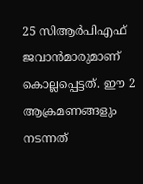25 സിആര്‍പിഎഫ് ജവാന്‍മാരുമാണ് കൊല്ലപ്പെട്ടത്. ഈ 2 ആക്രമണങ്ങളും നടന്നത്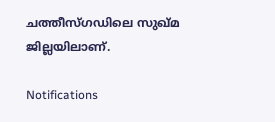ചത്തീസ്ഗഡിലെ സുഖ്മ ജില്ലയിലാണ്.

Notifications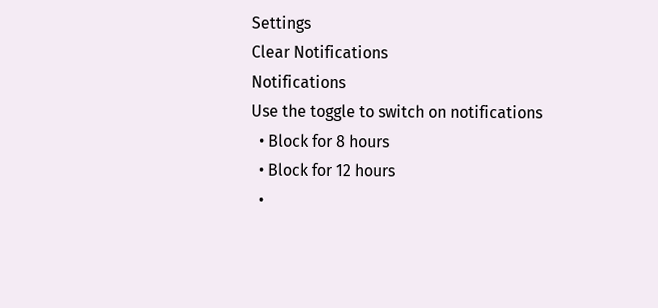Settings
Clear Notifications
Notifications
Use the toggle to switch on notifications
  • Block for 8 hours
  • Block for 12 hours
  •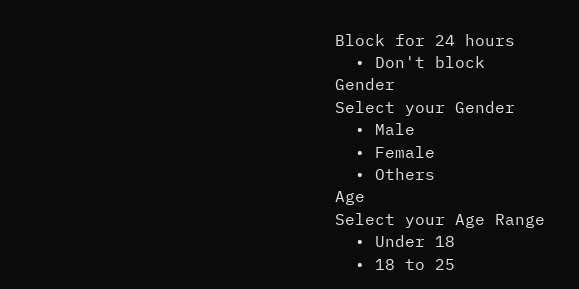Block for 24 hours
  • Don't block
Gender
Select your Gender
  • Male
  • Female
  • Others
Age
Select your Age Range
  • Under 18
  • 18 to 25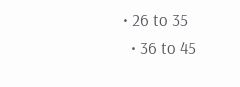• 26 to 35
  • 36 to 45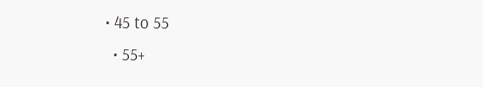• 45 to 55
  • 55+